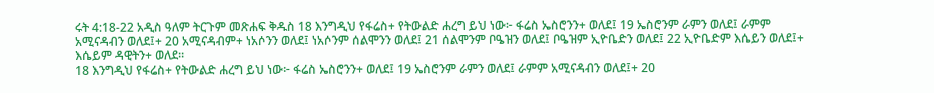ሩት 4:18-22 አዲስ ዓለም ትርጉም መጽሐፍ ቅዱስ 18 እንግዲህ የፋሬስ+ የትውልድ ሐረግ ይህ ነው፦ ፋሬስ ኤስሮንን+ ወለደ፤ 19 ኤስሮንም ራምን ወለደ፤ ራምም አሚናዳብን ወለደ፤+ 20 አሚናዳብም+ ነአሶንን ወለደ፤ ነአሶንም ሰልሞንን ወለደ፤ 21 ሰልሞንም ቦዔዝን ወለደ፤ ቦዔዝም ኢዮቤድን ወለደ፤ 22 ኢዮቤድም እሴይን ወለደ፤+ እሴይም ዳዊትን+ ወለደ።
18 እንግዲህ የፋሬስ+ የትውልድ ሐረግ ይህ ነው፦ ፋሬስ ኤስሮንን+ ወለደ፤ 19 ኤስሮንም ራምን ወለደ፤ ራምም አሚናዳብን ወለደ፤+ 20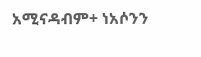አሚናዳብም+ ነአሶንን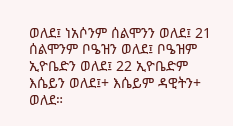ወለደ፤ ነአሶንም ሰልሞንን ወለደ፤ 21 ሰልሞንም ቦዔዝን ወለደ፤ ቦዔዝም ኢዮቤድን ወለደ፤ 22 ኢዮቤድም እሴይን ወለደ፤+ እሴይም ዳዊትን+ ወለደ።